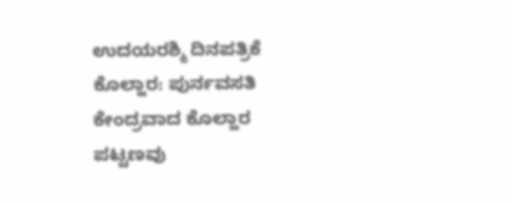ಉದಯರಶ್ಮಿ ದಿನಪತ್ರಿಕೆ
ಕೊಲ್ಹಾರ: ಪುರ್ನವಸತಿ ಕೇಂದ್ರವಾದ ಕೊಲ್ಹಾರ ಪಟ್ಟಣವು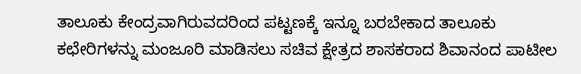ತಾಲೂಕು ಕೇಂದ್ರವಾಗಿರುವದರಿಂದ ಪಟ್ಟಣಕ್ಕೆ ಇನ್ನೂ ಬರಬೇಕಾದ ತಾಲೂಕು ಕಛೇರಿಗಳನ್ನು ಮಂಜೂರಿ ಮಾಡಿಸಲು ಸಚಿವ ಕ್ಷೇತ್ರದ ಶಾಸಕರಾದ ಶಿವಾನಂದ ಪಾಟೀಲ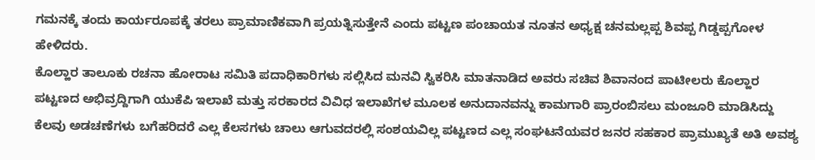ಗಮನಕ್ಕೆ ತಂದು ಕಾರ್ಯರೂಪಕ್ಕೆ ತರಲು ಪ್ರಾಮಾಣಿಕವಾಗಿ ಪ್ರಯತ್ನಿಸುತ್ತೇನೆ ಎಂದು ಪಟ್ಟಣ ಪಂಚಾಯತ ನೂತನ ಅಧ್ಯಕ್ಷ ಚನಮಲ್ಲಪ್ಪ ಶಿವಪ್ಪ ಗಿಡ್ಡಪ್ಪಗೋಳ ಹೇಳಿದರು.
ಕೊಲ್ಹಾರ ತಾಲೂಕು ರಚನಾ ಹೋರಾಟ ಸಮಿತಿ ಪದಾಧಿಕಾರಿಗಳು ಸಲ್ಲಿಸಿದ ಮನವಿ ಸ್ವಿಕರಿಸಿ ಮಾತನಾಡಿದ ಅವರು ಸಚಿವ ಶಿವಾನಂದ ಪಾಟೀಲರು ಕೊಲ್ಹಾರ ಪಟ್ಟಣದ ಅಭಿವ್ರದ್ದಿಗಾಗಿ ಯುಕೆಪಿ ಇಲಾಖೆ ಮತ್ತು ಸರಕಾರದ ವಿವಿಧ ಇಲಾಖೆಗಳ ಮೂಲಕ ಅನುದಾನವನ್ನು ಕಾಮಗಾರಿ ಪ್ರಾರಂಬಿಸಲು ಮಂಜೂರಿ ಮಾಡಿಸಿದ್ದು ಕೆಲವು ಅಡಚಣೆಗಳು ಬಗೆಹರಿದರೆ ಎಲ್ಲ ಕೆಲಸಗಳು ಚಾಲು ಆಗುವದರಲ್ಲಿ ಸಂಶಯವಿಲ್ಲ ಪಟ್ಟಣದ ಎಲ್ಲ ಸಂಘಟನೆಯವರ ಜನರ ಸಹಕಾರ ಪ್ರಾಮುಖ್ಯತೆ ಅತಿ ಅವಶ್ಯ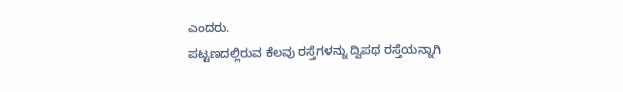ಎಂದರು.
ಪಟ್ಟಣದಲ್ಲಿರುವ ಕೆಲವು ರಸ್ತೆಗಳನ್ನು ದ್ವಿಪಥ ರಸ್ತೆಯನ್ನಾಗಿ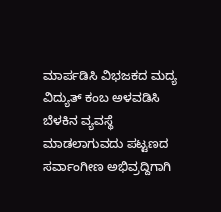ಮಾರ್ಪಡಿಸಿ ವಿಭಜಕದ ಮದ್ಯ ವಿದ್ಯುತ್ ಕಂಬ ಅಳವಡಿಸಿ ಬೆಳಕಿನ ವ್ಯವಸ್ಥೆ ಮಾಡಲಾಗುವದು ಪಟ್ಟಣದ ಸರ್ವಾಂಗೀಣ ಅಭಿವ್ರದ್ದಿಗಾಗಿ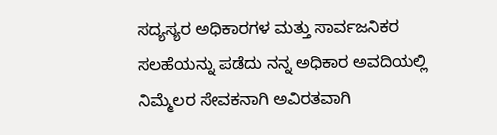ಸದ್ಯಸ್ಯರ ಅಧಿಕಾರಗಳ ಮತ್ತು ಸಾರ್ವಜನಿಕರ ಸಲಹೆಯನ್ನು ಪಡೆದು ನನ್ನ ಅಧಿಕಾರ ಅವದಿಯಲ್ಲಿ ನಿಮ್ಮೆಲರ ಸೇವಕನಾಗಿ ಅವಿರತವಾಗಿ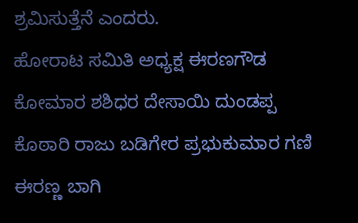ಶ್ರಮಿಸುತ್ತೆನೆ ಎಂದರು.
ಹೋರಾಟ ಸಮಿತಿ ಅಧ್ಯಕ್ಷ ಈರಣಗೌಡ ಕೋಮಾರ ಶಶಿಧರ ದೇಸಾಯಿ ದುಂಡಪ್ಪ ಕೊಠಾರಿ ರಾಜು ಬಡಿಗೇರ ಪ್ರಭುಕುಮಾರ ಗಣಿ ಈರಣ್ಣ ಬಾಗಿ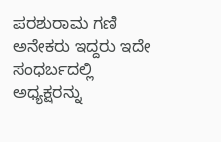ಪರಶುರಾಮ ಗಣಿ ಅನೇಕರು ಇದ್ದರು ಇದೇ ಸಂಧರ್ಬದಲ್ಲಿ ಅಧ್ಯಕ್ಷರನ್ನು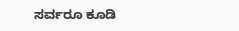ಸರ್ವರೂ ಕೂಡಿ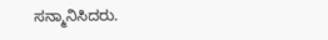ಸನ್ಮಾನಿಸಿದರು.